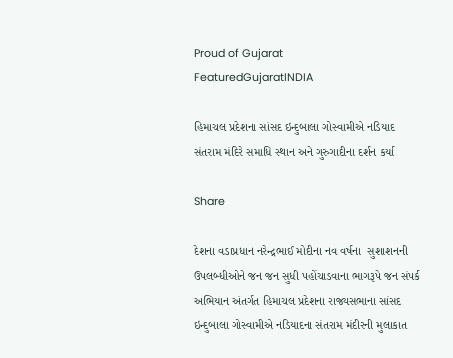Proud of Gujarat
FeaturedGujaratINDIA

હિમાચલ પ્રદેશના સાંસદ ઇન્દુબાલા ગોસ્વામીએ નડિયાદ સંતરામ મંદિરે સમાધિ સ્થાન અને ગુરુગાદીના દર્શન કર્યા

Share

દેશના વડાપ્રધાન નરેન્દ્રભાઈ મોદીના નવ વર્ષના  સુશાશનની ઉપલબ્ધીઓને જન જન સુધી પહોંચાડવાના ભાગરૂપે જન સંપર્ક અભિયાન અંતર્ગત હિમાચલ પ્રદેશના રાજ્યસભાના સાંસદ ઇન્દુબાલા ગોસ્વામીએ નડિયાદના સંતરામ મંદીરની મુલાકાત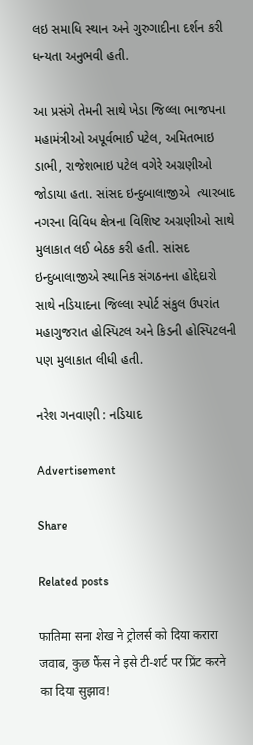લઇ સમાધિ સ્થાન અને ગુરુગાદીના દર્શન કરી   ધન્યતા અનુભવી હતી.

આ પ્રસંગે તેમની સાથે ખેડા જિલ્લા ભાજપના મહામંત્રીઓ અપૂર્વભાઈ પટેલ, અમિતભાઇ ડાભી, રાજેશભાઇ પટેલ વગેરે અગ્રણીઓ જોડાયા હતા. સાંસદ ઇન્દુબાલાજીએ  ત્યારબાદ નગરના વિવિધ ક્ષેત્રના વિશિષ્ટ અગ્રણીઓ સાથે મુલાકાત લઈ બેઠક કરી હતી. સાંસદ ઇન્દુબાલાજીએ સ્થાનિક સંગઠનના હોદ્દેદારો સાથે નડિયાદના જિલ્લા સ્પોર્ટ સંકુલ ઉપરાંત મહાગુજરાત હોસ્પિટલ અને કિડની હોસ્પિટલની પણ મુલાકાત લીધી હતી.

નરેશ ગનવાણી : નડિયાદ

Advertisement

Share

Related posts

फातिमा सना शेख ने ट्रोलर्स को दिया करारा जवाब, कुछ फैंस ने इसे टी-शर्ट पर प्रिंट करने का दिया सुझाव!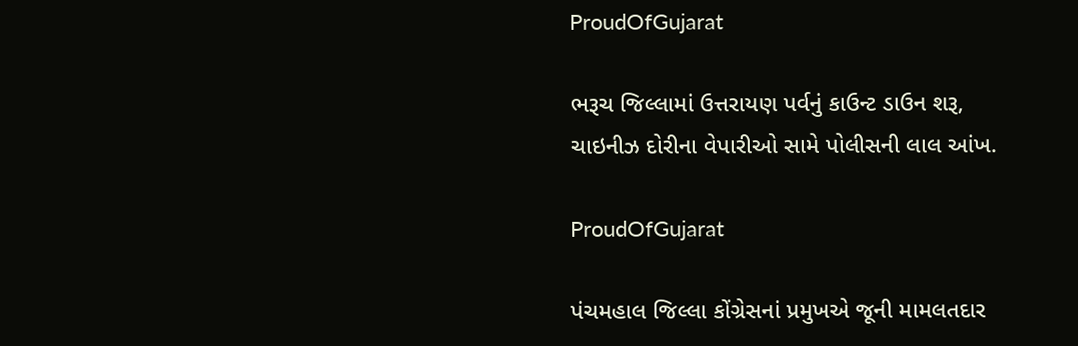ProudOfGujarat

ભરૂચ જિલ્લામાં ઉત્તરાયણ પર્વનું કાઉન્ટ ડાઉન શરૂ, ચાઇનીઝ દોરીના વેપારીઓ સામે પોલીસની લાલ આંખ.

ProudOfGujarat

પંચમહાલ જિલ્લા કોંગ્રેસનાં પ્રમુખએ જૂની મામલતદાર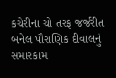કચેરીના ચો તરફ જર્જરીત બનેલ પૌરાણિક દીવાલનું સમારકામ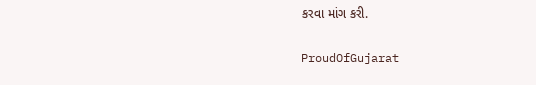કરવા માંગ કરી.

ProudOfGujarat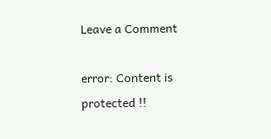Leave a Comment

error: Content is protected !!